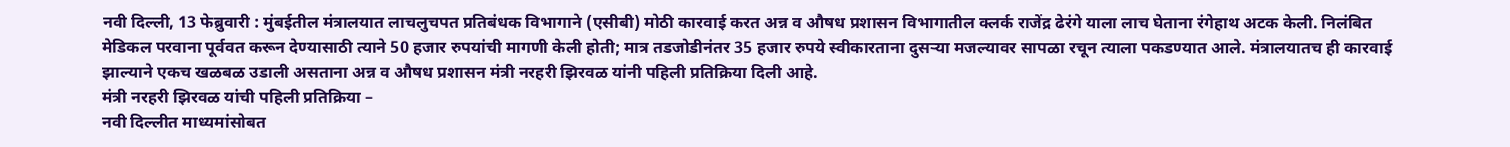नवी दिल्ली, 13 फेब्रुवारी : मुंबईतील मंत्रालयात लाचलुचपत प्रतिबंधक विभागाने (एसीबी) मोठी कारवाई करत अन्न व औषध प्रशासन विभागातील क्लर्क राजेंद्र ढेरंगे याला लाच घेताना रंगेहाथ अटक केली. निलंबित मेडिकल परवाना पूर्ववत करून देण्यासाठी त्याने 50 हजार रुपयांची मागणी केली होती; मात्र तडजोडीनंतर 35 हजार रुपये स्वीकारताना दुसऱ्या मजल्यावर सापळा रचून त्याला पकडण्यात आले. मंत्रालयातच ही कारवाई झाल्याने एकच खळबळ उडाली असताना अन्न व औषध प्रशासन मंत्री नरहरी झिरवळ यांनी पहिली प्रतिक्रिया दिली आहे.
मंत्री नरहरी झिरवळ यांची पहिली प्रतिक्रिया –
नवी दिल्लीत माध्यमांसोबत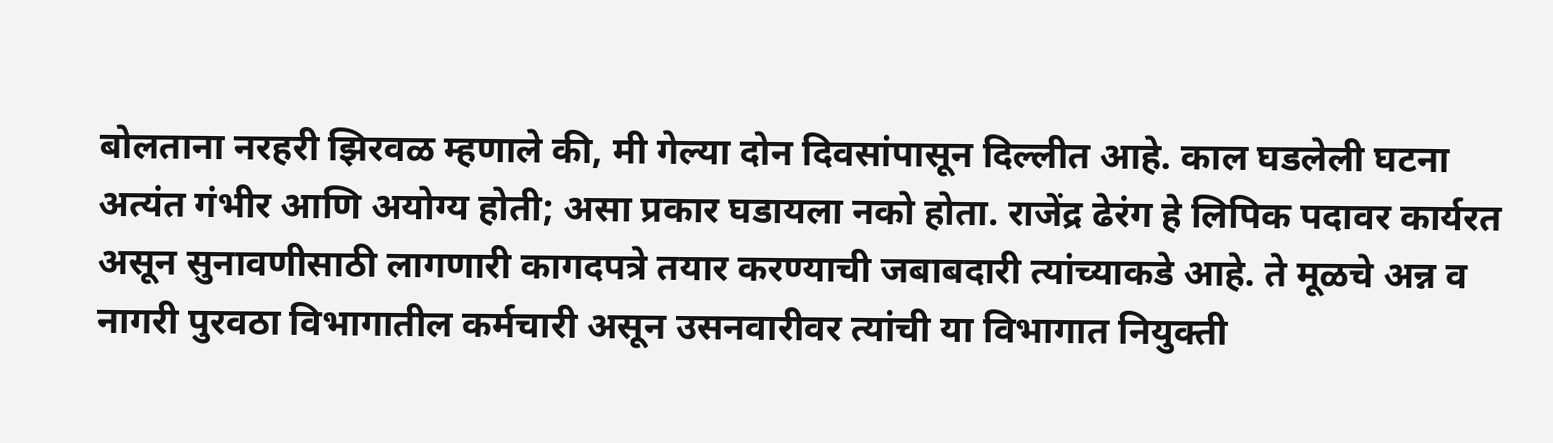बोलताना नरहरी झिरवळ म्हणाले की, मी गेल्या दोन दिवसांपासून दिल्लीत आहे. काल घडलेली घटना अत्यंत गंभीर आणि अयोग्य होती; असा प्रकार घडायला नको होता. राजेंद्र ढेरंग हे लिपिक पदावर कार्यरत असून सुनावणीसाठी लागणारी कागदपत्रे तयार करण्याची जबाबदारी त्यांच्याकडे आहे. ते मूळचे अन्न व नागरी पुरवठा विभागातील कर्मचारी असून उसनवारीवर त्यांची या विभागात नियुक्ती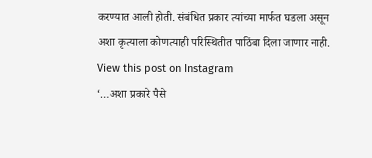करण्यात आली होती. संबंधित प्रकार त्यांच्या मार्फत घडला असून अशा कृत्याला कोणत्याही परिस्थितीत पाठिंबा दिला जाणार नाही.
View this post on Instagram
‘…अशा प्रकारे पैसे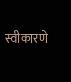स्वीकारणे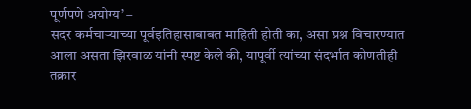पूर्णपणे अयोग्य’ –
सदर कर्मचाऱ्याच्या पूर्वइतिहासाबाबत माहिती होती का, असा प्रश्न विचारण्यात आला असता झिरवाळ यांनी स्पष्ट केले की, यापूर्वी त्यांच्या संदर्भात कोणतीही तक्रार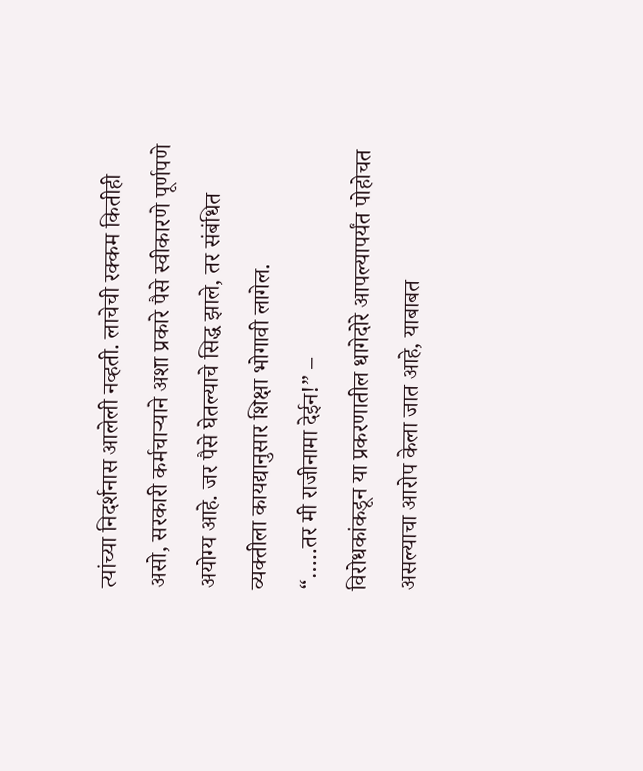त्यांच्या निदर्शनास आलेली नव्हती. लाचेची रक्कम कितीही असो, सरकारी कर्मचाऱ्याने अशा प्रकारे पैसे स्वीकारणे पूर्णपणे अयोग्य आहे. जर पैसे घेतल्याचे सिद्ध झाले, तर संबंधित व्यक्तीला कायद्यानुसार शिक्षा भोगावी लागेल.
“…..तर मी राजीनामा देईन!” –
विरोधकांकडून या प्रकरणातील धागेदोरे आपल्यापर्यंत पोहोचत असल्याचा आरोप केला जात आहे, याबाबत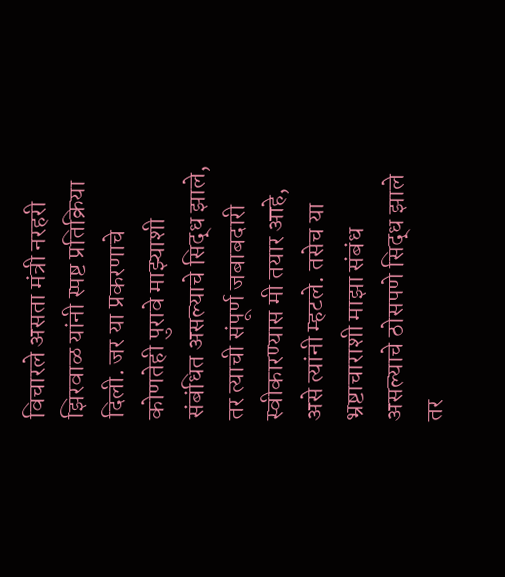विचारले असता मंत्री नरहरी झिरवाळ यांनी स्पष्ट प्रतिक्रिया दिली. जर या प्रकरणाचे कोणतेही पुरावे माझ्याशी संबंधित असल्याचे सिद्ध झाले, तर त्याची संपूर्ण जबाबदारी स्वीकारण्यास मी तयार आहे, असे त्यांनी म्हटले. तसेच या भ्रष्टाचाराशी माझा संबंध असल्याचे ठोसपणे सिद्ध झाले तर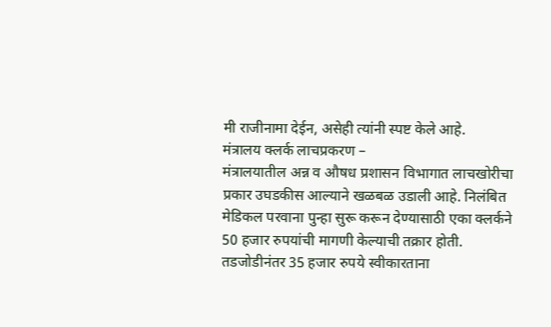मी राजीनामा देईन, असेही त्यांनी स्पष्ट केले आहे.
मंत्रालय क्लर्क लाचप्रकरण –
मंत्रालयातील अन्न व औषध प्रशासन विभागात लाचखोरीचा प्रकार उघडकीस आल्याने खळबळ उडाली आहे. निलंबित मेडिकल परवाना पुन्हा सुरू करून देण्यासाठी एका क्लर्कने 50 हजार रुपयांची मागणी केल्याची तक्रार होती. तडजोडीनंतर 35 हजार रुपये स्वीकारताना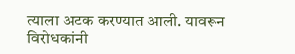त्याला अटक करण्यात आली. यावरून विरोधकांनी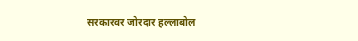सरकारवर जोरदार हल्लाबोल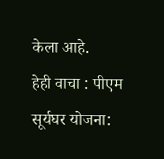केला आहे.
हेही वाचा : पीएम सूर्यघर योजना: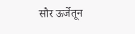सौर ऊर्जेतून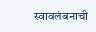स्वावलंबनाची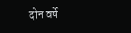दोन वर्षे